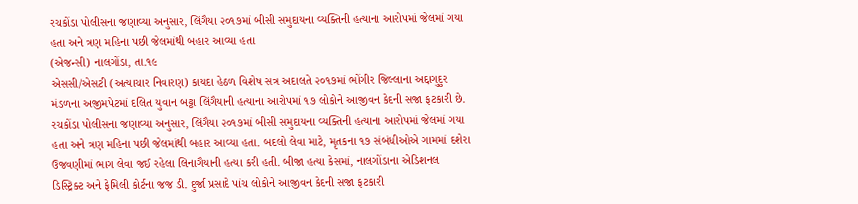રચકોંડા પોલીસના જણાવ્યા અનુસાર, લિંગૈયા ૨૦૧૭માં બીસી સમુદાયના વ્યક્તિની હત્યાના આરોપમાં જેલમાં ગયા હતા અને ત્રણ મહિના પછી જેલમાંથી બહાર આવ્યા હતા
(એજન્સી) નાલગોંડા, તા.૧૯
એસસી/એસટી (અત્યાચાર નિવારણ) કાયદા હેઠળ વિશેષ સત્ર અદાલતે ૨૦૧૭માં ભોંગીર જિલ્લાના અદ્દાગુદુર મંડળના અજીમપેટમાં દલિત યુવાન બટ્ટા લિંગૈયાની હત્યાના આરોપમાં ૧૭ લોકોને આજીવન કેદની સજા ફટકારી છે. રચકોંડા પોલીસના જણાવ્યા અનુસાર, લિંગૈયા ૨૦૧૭માં બીસી સમુદાયના વ્યક્તિની હત્યાના આરોપમાં જેલમાં ગયા હતા અને ત્રણ મહિના પછી જેલમાંથી બહાર આવ્યા હતા. બદલો લેવા માટે, મૃતકના ૧૭ સંબંધીઓએ ગામમાં દશેરા ઉજવણીમાં ભાગ લેવા જઈ રહેલા લિનાગૈયાની હત્યા કરી હતી. બીજા હત્યા કેસમાં, નાલગોંડાના એડિશનલ ડિસ્ટ્રિક્ટ અને ફેમિલી કોર્ટના જજ ડી. દુર્જા પ્રસાદે પાંચ લોકોને આજીવન કેદની સજા ફટકારી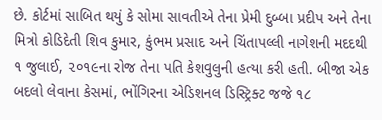છે. કોર્ટમાં સાબિત થયું કે સોમા સાવતીએ તેના પ્રેમી દુબ્બા પ્રદીપ અને તેના મિત્રો કોડિદેતી શિવ કુમાર, કુંભમ પ્રસાદ અને ચિંતાપલ્લી નાગેશની મદદથી ૧ જુલાઈ, ૨૦૧૯ના રોજ તેના પતિ કેશવુલુની હત્યા કરી હતી. બીજા એક બદલો લેવાના કેસમાં, ભોંગિરના એડિશનલ ડિસ્ટ્રિક્ટ જજે ૧૮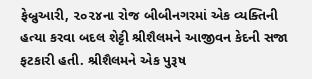ફેબ્રુઆરી, ૨૦૨૪ના રોજ બીબીનગરમાં એક વ્યક્તિની હત્યા કરવા બદલ શેટ્ટી શ્રીશૈલમને આજીવન કેદની સજા ફટકારી હતી. શ્રીશૈલમને એક પુરૂષ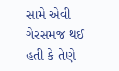સામે એવી ગેરસમજ થઈ હતી કે તેણે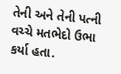તેની અને તેની પત્ની વચ્ચે મતભેદો ઉભા કર્યા હતા.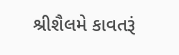શ્રીશૈલમે કાવતરૂં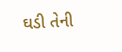ઘડી તેની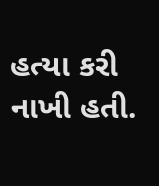હત્યા કરી નાખી હતી.